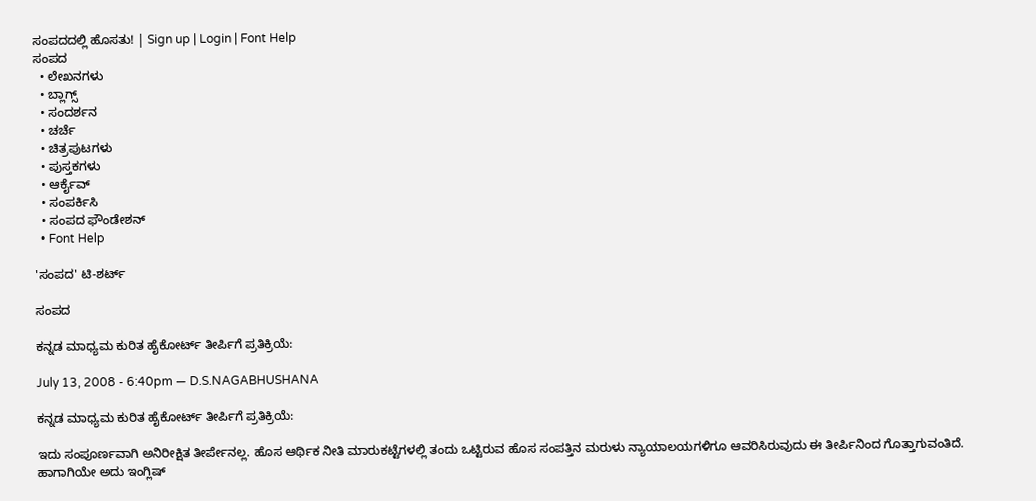ಸಂಪದದಲ್ಲಿ ಹೊಸತು! | Sign up | Login | Font Help
ಸಂಪದ
  • ಲೇಖನಗಳು
  • ಬ್ಲಾಗ್ಸ್
  • ಸಂದರ್ಶನ
  • ಚರ್ಚೆ
  • ಚಿತ್ರಪುಟಗಳು
  • ಪುಸ್ತಕಗಳು
  • ಆರ್ಕೈವ್
  • ಸಂಪರ್ಕಿಸಿ
  • ಸಂಪದ ಫೌಂಡೇಶನ್
  • Font Help

'ಸಂಪದ' ಟಿ-ಶರ್ಟ್

ಸಂಪದ

ಕನ್ನಡ ಮಾಧ್ಯಮ ಕುರಿತ ಹೈಕೋರ್ಟ್ ತೀ‌ರ್ಪಿಗೆ ಪ್ರತಿಕ್ರಿಯೆ:

July 13, 2008 - 6:40pm — D.S.NAGABHUSHANA

ಕನ್ನಡ ಮಾಧ್ಯಮ ಕುರಿತ ಹೈಕೋರ್ಟ್ ತೀ‌ರ್ಪಿಗೆ ಪ್ರತಿಕ್ರಿಯೆ:

ಇದು ಸಂಪೂರ್ಣವಾಗಿ ಅನಿರೀಕ್ಷಿತ ತೀರ್ಪೇನಲ್ಲ. ಹೊಸ ಆರ್ಥಿಕ ನೀತಿ ಮಾರುಕಟ್ಟೆಗಳಲ್ಲಿ ತಂದು ಒಟ್ಟಿರುವ ಹೊಸ ಸಂಪತ್ತಿನ ಮರುಳು ನ್ಯಾಯಾಲಯಗಳಿಗೂ ಆವರಿಸಿರುವುದು ಈ ತೀರ್ಪಿನಿಂದ ಗೊತ್ತಾಗುವಂತಿದೆ. ಹಾಗಾಗಿಯೇ ಅದು ಇಂಗ್ಲಿಷ್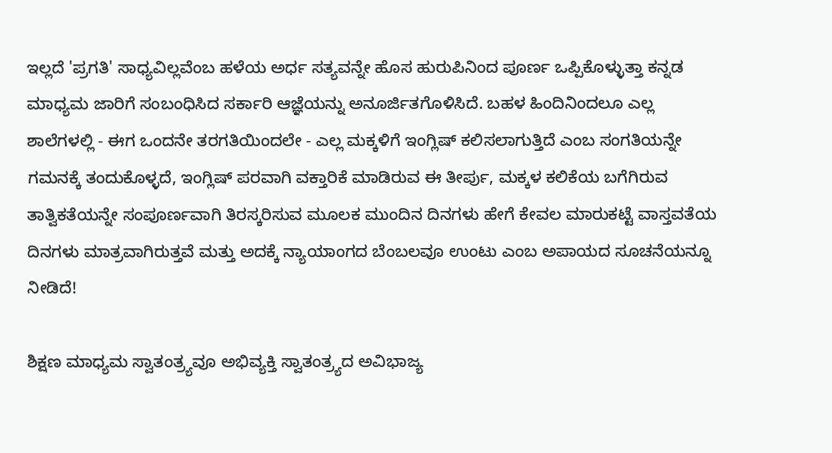ಇಲ್ಲದೆ 'ಪ್ರಗತಿ' ಸಾಧ್ಯವಿಲ್ಲವೆಂಬ ಹಳೆಯ ಅರ್ಧ ಸತ್ಯವನ್ನೇ ಹೊಸ ಹುರುಪಿನಿಂದ ಪೂರ್ಣ ಒಪ್ಪಿಕೊಳ್ಳುತ್ತಾ ಕನ್ನಡ ಮಾಧ್ಯಮ ಜಾರಿಗೆ ಸಂಬಂಧಿಸಿದ ಸರ್ಕಾರಿ ಆಜ್ಞೆಯನ್ನು ಅನೂರ್ಜಿತಗೊಳಿಸಿದೆ. ಬಹಳ ಹಿಂದಿನಿಂದಲೂ ಎಲ್ಲ ಶಾಲೆಗಳಲ್ಲಿ - ಈಗ ಒಂದನೇ ತರಗತಿಯಿಂದಲೇ - ಎಲ್ಲ ಮಕ್ಕಳಿಗೆ ಇಂಗ್ಲಿಷ್ ಕಲಿಸಲಾಗುತ್ತಿದೆ ಎಂಬ ಸಂಗತಿಯನ್ನೇ ಗಮನಕ್ಕೆ ತಂದುಕೊಳ್ಳದೆ, ಇಂಗ್ಲಿಷ್ ಪರವಾಗಿ ವಕ್ತಾರಿಕೆ ಮಾಡಿರುವ ಈ ತೀರ್ಪು, ಮಕ್ಕಳ ಕಲಿಕೆಯ ಬಗೆಗಿರುವ ತಾತ್ವಿಕತೆಯನ್ನೇ ಸಂಪೂರ್ಣವಾಗಿ ತಿರಸ್ಕರಿಸುವ ಮೂಲಕ ಮುಂದಿನ ದಿನಗಳು ಹೇಗೆ ಕೇವಲ ಮಾರುಕಟ್ಟೆ ವಾಸ್ತವತೆಯ ದಿನಗಳು ಮಾತ್ರವಾಗಿರುತ್ತವೆ ಮತ್ತು ಅದಕ್ಕೆ ನ್ಯಾಯಾಂಗದ ಬೆಂಬಲವೂ ಉಂಟು ಎಂಬ ಅಪಾಯದ ಸೂಚನೆಯನ್ನೂ ನೀಡಿದೆ!

ಶಿಕ್ಷಣ ಮಾಧ್ಯಮ ಸ್ವಾತಂತ್ರ್ಯವೂ ಅಭಿವ್ಯಕ್ತಿ ಸ್ವಾತಂತ್ರ್ಯದ ಅವಿಭಾಜ್ಯ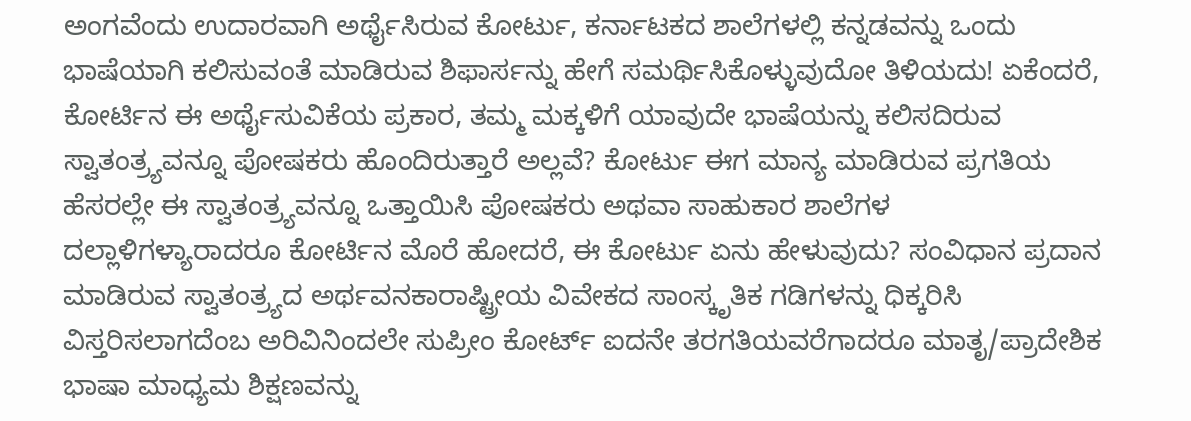ಅಂಗವೆಂದು ಉದಾರವಾಗಿ ಅರ್ಥೈಸಿರುವ ಕೋರ್ಟು, ಕರ್ನಾಟಕದ ಶಾಲೆಗಳಲ್ಲಿ ಕನ್ನಡವನ್ನು ಒಂದು ಭಾಷೆಯಾಗಿ ಕಲಿಸುವಂತೆ ಮಾಡಿರುವ ಶಿಫಾರ್ಸನ್ನು ಹೇಗೆ ಸಮರ್ಥಿಸಿಕೊಳ್ಳುವುದೋ ತಿಳಿಯದು! ಏಕೆಂದರೆ, ಕೋರ್ಟಿನ ಈ ಅರ್ಥೈಸುವಿಕೆಯ ಪ್ರಕಾರ, ತಮ್ಮ ಮಕ್ಕಳಿಗೆ ಯಾವುದೇ ಭಾಷೆಯನ್ನು ಕಲಿಸದಿರುವ ಸ್ವಾತಂತ್ರ್ಯವನ್ನೂ ಪೋಷಕರು ಹೊಂದಿರುತ್ತಾರೆ ಅಲ್ಲವೆ? ಕೋರ್ಟು ಈಗ ಮಾನ್ಯ ಮಾಡಿರುವ ಪ್ರಗತಿಯ ಹೆಸರಲ್ಲೇ ಈ ಸ್ವಾತಂತ್ರ್ಯವನ್ನೂ ಒತ್ತಾಯಿಸಿ ಪೋಷಕರು ಅಥವಾ ಸಾಹುಕಾರ ಶಾಲೆಗಳ ದಲ್ಲಾಳಿಗಳ್ಯಾರಾದರೂ ಕೋರ್ಟಿನ ಮೊರೆ ಹೋದರೆ, ಈ ಕೋರ್ಟು ಏನು ಹೇಳುವುದು? ಸಂವಿಧಾನ ಪ್ರದಾನ ಮಾಡಿರುವ ಸ್ವಾತಂತ್ರ್ಯದ ಅರ್ಥವನಕಾರಾಷ್ಟ್ರೀಯ ವಿವೇಕದ ಸಾಂಸ್ಕೃತಿಕ ಗಡಿಗಳನ್ನು ಧಿಕ್ಕರಿಸಿ ವಿಸ್ತರಿಸಲಾಗದೆಂಬ ಅರಿವಿನಿಂದಲೇ ಸುಪ್ರೀಂ ಕೋರ್ಟ್ ಐದನೇ ತರಗತಿಯವರೆಗಾದರೂ ಮಾತೃ/ಪ್ರಾದೇಶಿಕ ಭಾಷಾ ಮಾಧ್ಯಮ ಶಿಕ್ಷಣವನ್ನು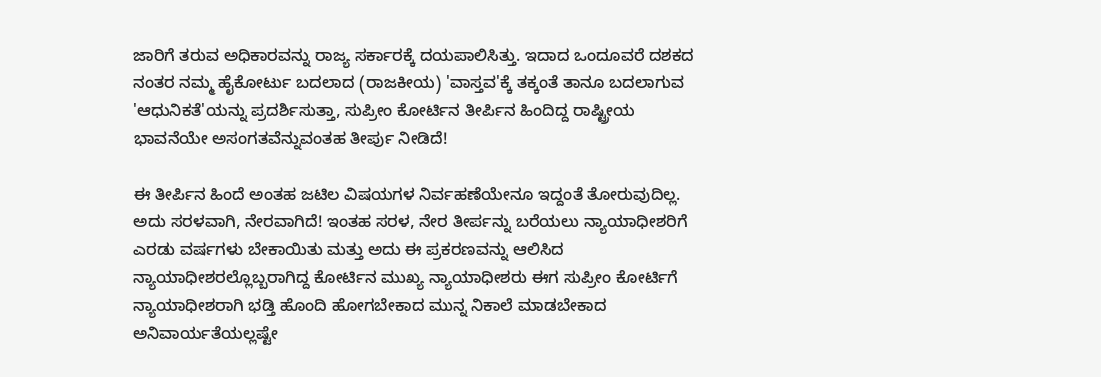ಜಾರಿಗೆ ತರುವ ಅಧಿಕಾರವನ್ನು ರಾಜ್ಯ ಸ‌ರ್ಕಾರಕ್ಕೆ ದಯಪಾಲಿಸಿತ್ತು. ಇದಾದ ಒಂದೂವರೆ ದಶಕದ ನಂತರ ನಮ್ಮ ಹೈಕೋರ್ಟು ಬದಲಾದ (ರಾಜಕೀಯ) 'ವಾಸ್ತವ'ಕ್ಕೆ ತಕ್ಕಂತೆ ತಾನೂ ಬದಲಾಗುವ 'ಆಧುನಿಕತೆ'ಯನ್ನು ಪ್ರದರ್ಶಿಸುತ್ತಾ, ಸುಪ್ರೀಂ ಕೋರ್ಟಿನ ತೀರ್ಪಿನ ಹಿಂದಿದ್ದ ರಾಷ್ಟ್ರೀಯ ಭಾವನೆಯೇ ಅಸಂಗತವೆನ್ನುವಂತಹ ತೀರ್ಪು ನೀಡಿದೆ!

ಈ ತೀರ್ಪಿನ ಹಿಂದೆ ಅಂತಹ ಜಟಿಲ ವಿಷಯಗಳ ನಿರ್ವಹಣೆಯೇನೂ ಇದ್ದಂತೆ ತೋರುವುದಿಲ್ಲ. ಅದು ಸರಳವಾಗಿ, ನೇರವಾಗಿದೆ! ಇಂತಹ ಸರಳ, ನೇರ ತೀರ್ಪನ್ನು ಬರೆಯಲು ನ್ಯಾಯಾಧೀಶರಿಗೆ ಎರಡು ವರ್ಷಗಳು ಬೇಕಾಯಿತು ಮತ್ತು ಅದು ಈ ಪ್ರಕರಣವನ್ನು ಆಲಿಸಿದ ನ್ಯಾಯಾಧೀಶರಲ್ಲೊಬ್ಬರಾಗಿದ್ದ ಕೋರ್ಟಿನ ಮುಖ್ಯ ನ್ಯಾಯಾಧೀಶರು ಈಗ ಸುಪ್ರೀಂ ಕೋರ್ಟಿಗೆ ನ್ಯಾಯಾಧೀಶರಾಗಿ ಭಡ್ತಿ ಹೊಂದಿ ಹೋಗಬೇಕಾದ ಮುನ್ನ ನಿಕಾಲೆ ಮಾಡಬೇಕಾದ ಅನಿವಾರ್ಯತೆಯಲ್ಲಷ್ಟೇ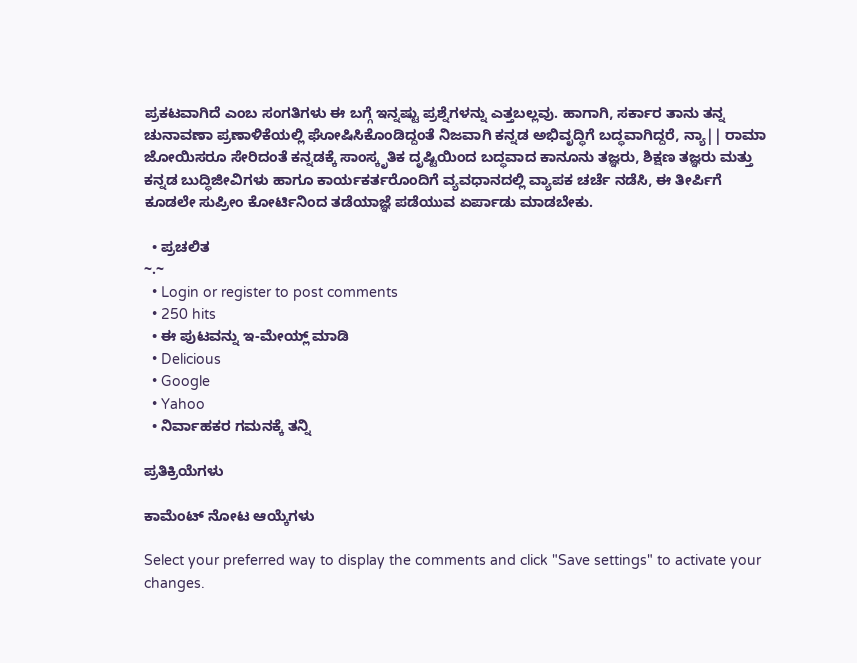ಪ್ರಕಟವಾಗಿದೆ ಎಂಬ ಸಂಗತಿಗಳು ಈ ಬಗ್ಗೆ ಇನ್ನಷ್ಟು ಪ್ರಶ್ನೆಗಳನ್ನು ಎತ್ತಬಲ್ಲವು. ಹಾಗಾಗಿ, ಸರ್ಕಾರ ತಾನು ತನ್ನ ಚುನಾವಣಾ ಪ್ರಣಾಳಿಕೆಯಲ್ಲಿ ಘೋಷಿಸಿಕೊಂಡಿದ್ದಂತೆ ನಿಜವಾಗಿ ಕನ್ನಡ ಅಭಿವೃದ್ಧಿಗೆ ಬದ್ಧವಾಗಿದ್ದರೆ, ನ್ಯಾ|| ರಾಮಾ ಜೋಯಿಸರೂ ಸೇರಿದಂತೆ ಕನ್ನಡಕ್ಕೆ ಸಾಂಸ್ಕೃತಿಕ ದೃಷ್ಟಿಯಿಂದ ಬದ್ಧವಾದ ಕಾನೂನು ತಜ್ಞರು, ಶಿಕ್ಷಣ ತಜ್ಞರು ಮತ್ತು ಕನ್ನಡ ಬುದ್ಧಿಜೀವಿಗಳು ಹಾಗೂ ಕಾರ್ಯಕರ್ತರೊಂದಿಗೆ ವ್ಯವಧಾನದಲ್ಲಿ ವ್ಯಾಪಕ ಚರ್ಚೆ ನಡೆಸಿ, ಈ ತೀರ್ಪಿಗೆ ಕೂಡಲೇ ಸುಪ್ರೀಂ ಕೋರ್ಟಿನಿಂದ ತಡೆಯಾಜ್ಞೆ ಪಡೆಯುವ ಏರ್ಪಾಡು ಮಾಡಬೇಕು.

  • ಪ್ರಚಲಿತ
~.~
  • Login or register to post comments
  • 250 hits
  • ಈ ಪುಟವನ್ನು ಇ-ಮೇಯ್ಲ್ ಮಾಡಿ
  • Delicious
  • Google
  • Yahoo
  • ನಿರ್ವಾಹಕರ ಗಮನಕ್ಕೆ ತನ್ನಿ

ಪ್ರತಿಕ್ರಿಯೆಗಳು

ಕಾಮೆಂಟ್ ನೋಟ ಆಯ್ಕೆಗಳು

Select your preferred way to display the comments and click "Save settings" to activate your changes.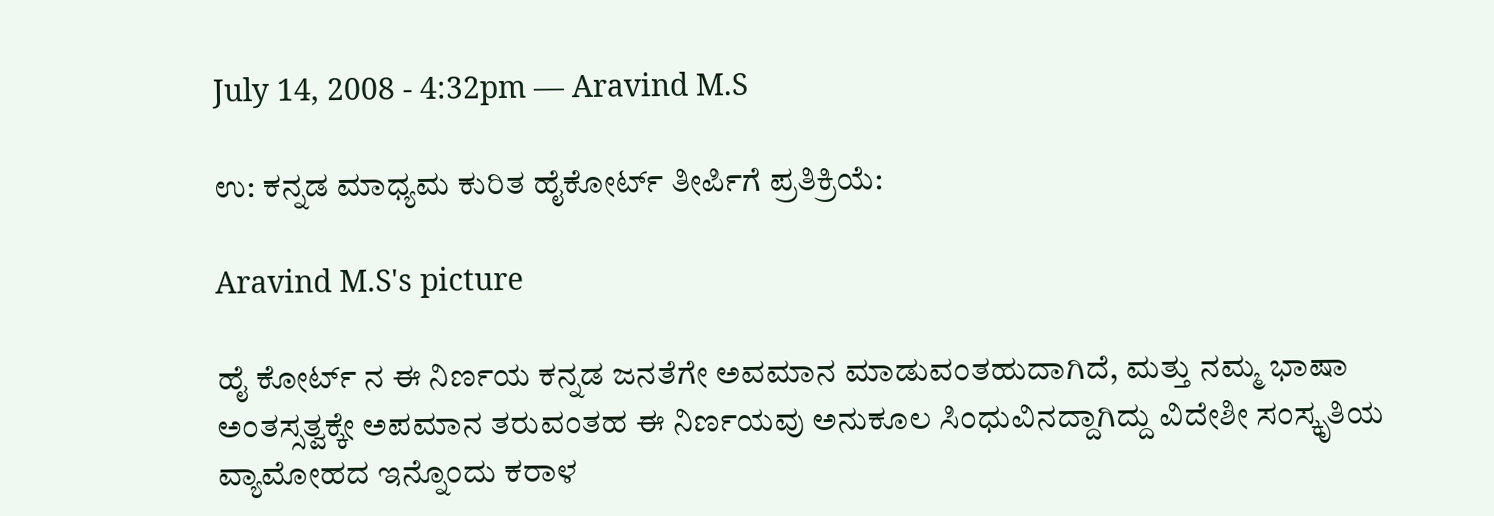July 14, 2008 - 4:32pm — Aravind M.S

ಉ: ಕನ್ನಡ ಮಾಧ್ಯಮ ಕುರಿತ ಹೈಕೋರ್ಟ್ ತೀ‌ರ್ಪಿಗೆ ಪ್ರತಿಕ್ರಿಯೆ:

Aravind M.S's picture

ಹೈ ಕೋರ್ಟ್ ನ ಈ ನಿರ್ಣಯ ಕನ್ನಡ ಜನತೆಗೇ ಅವಮಾನ ಮಾಡುವಂತಹುದಾಗಿದೆ, ಮತ್ತು ನಮ್ಮ ಭಾಷಾ ಅಂತಸ್ಸತ್ವಕ್ಕೇ ಅಪಮಾನ ತರುವಂತಹ ಈ ನಿರ್ಣಯವು ಅನುಕೂಲ ಸಿಂಧುವಿನದ್ದಾಗಿದ್ದು ವಿದೇಶೀ ಸಂಸ್ಕೃತಿಯ ವ್ಯಾಮೋಹದ ಇನ್ನೊಂದು ಕರಾಳ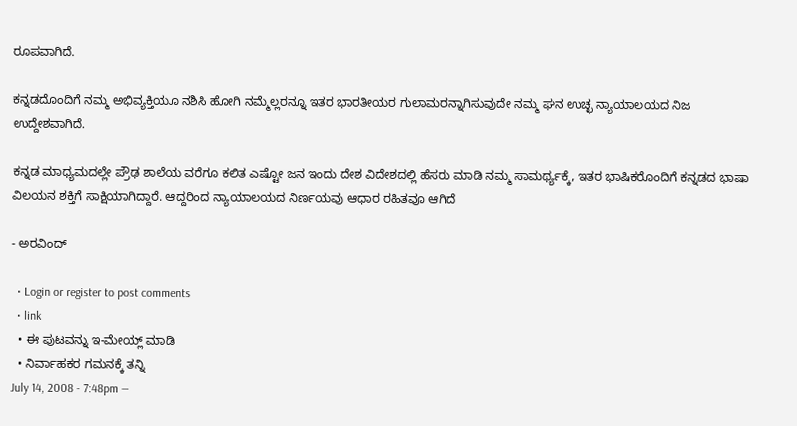ರೂಪವಾಗಿದೆ.

ಕನ್ನಡದೊಂದಿಗೆ ನಮ್ಮ ಅಭಿವ್ಯಕ್ತಿಯೂ ನಶಿಸಿ ಹೋಗಿ ನಮ್ಮೆಲ್ಲರನ್ನೂ ಇತರ ಭಾರತೀಯರ ಗುಲಾಮರನ್ನಾಗಿಸುವುದೇ ನಮ್ಮ ಘನ ಉಚ್ಛ ನ್ಯಾಯಾಲಯದ ನಿಜ ಉದ್ದೇಶವಾಗಿದೆ.

ಕನ್ನಡ ಮಾಧ್ಯಮದಲ್ಲೇ ಪ್ರೌಢ ಶಾಲೆಯ ವರೆಗೂ ಕಲಿತ ಎಷ್ಟೋ ಜನ ಇಂದು ದೇಶ ವಿದೇಶದಲ್ಲಿ ಹೆಸರು ಮಾಡಿ ನಮ್ಮ ಸಾಮರ್ಥ್ಯಕ್ಕೆ, ಇತರ ಭಾಷಿಕರೊಂದಿಗೆ ಕನ್ನಡದ ಭಾಷಾ ವಿಲಯನ ಶಕ್ತಿಗೆ ಸಾಕ್ಷಿಯಾಗಿದ್ದಾರೆ. ಆದ್ದರಿಂದ ನ್ಯಾಯಾಲಯದ ನಿರ್ಣಯವು ಆಧಾರ ರಹಿತವೂ ಆಗಿದೆ

- ಅರವಿಂದ್

  • Login or register to post comments
  • link
  • ಈ ಪುಟವನ್ನು ಇ-ಮೇಯ್ಲ್ ಮಾಡಿ
  • ನಿರ್ವಾಹಕರ ಗಮನಕ್ಕೆ ತನ್ನಿ
July 14, 2008 - 7:48pm —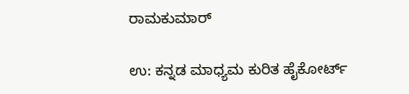ರಾಮಕುಮಾರ್

ಉ: ಕನ್ನಡ ಮಾಧ್ಯಮ ಕುರಿತ ಹೈಕೋರ್ಟ್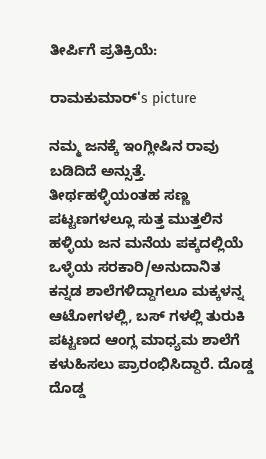ತೀ‌ರ್ಪಿಗೆ ಪ್ರತಿಕ್ರಿಯೆ:

ರಾಮಕುಮಾರ್'s picture

ನಮ್ಮ ಜನಕ್ಕೆ ಇಂಗ್ಲೀಷಿನ ರಾವು ಬಡಿದಿದೆ ಅನ್ಸುತ್ತೆ. ತೀರ್ಥಹಳ್ಳಿಯಂತಹ ಸಣ್ಣ ಪಟ್ಟಣಗಳಲ್ಲೂ ಸುತ್ತ ಮುತ್ತಲಿನ ಹಳ್ಳಿಯ ಜನ ಮನೆಯ ಪಕ್ಕದಲ್ಲಿಯೆ ಒಳ್ಳೆಯ ಸರಕಾರಿ/ಅನುದಾನಿತ ಕನ್ನಡ ಶಾಲೆಗಳಿದ್ದಾಗಲೂ ಮಕ್ಕಳನ್ನ ಆಟೋಗಳಲ್ಲಿ, ಬಸ್ ಗಳಲ್ಲಿ ತುರುಕಿ ಪಟ್ಟಣದ ಆಂಗ್ಲ ಮಾಧ್ಯಮ ಶಾಲೆಗೆ ಕಳುಹಿಸಲು ಪ್ರಾರಂಭಿಸಿದ್ದಾರೆ. ದೊಡ್ಡ ದೊಡ್ಡ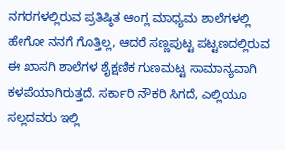ನಗರಗಳಲ್ಲಿರುವ ಪ್ರತಿಷ್ಠಿತ ಆಂಗ್ಲ ಮಾಧ್ಯಮ ಶಾಲೆಗಳಲ್ಲಿ ಹೇಗೋ ನನಗೆ ಗೊತ್ತಿಲ್ಲ, ಆದರೆ ಸಣ್ಣಪುಟ್ಟ ಪಟ್ಟಣದಲ್ಲಿರುವ ಈ ಖಾಸಗಿ ಶಾಲೆಗಳ ಶೈಕ್ಷಣಿಕ ಗುಣಮಟ್ಟ ಸಾಮಾನ್ಯವಾಗಿ ಕಳಪೆಯಾಗಿರುತ್ತದೆ. ಸರ್ಕಾರಿ ನೌಕರಿ ಸಿಗದೆ, ಎಲ್ಲಿಯೂ ಸಲ್ಲದವರು ಇಲ್ಲಿ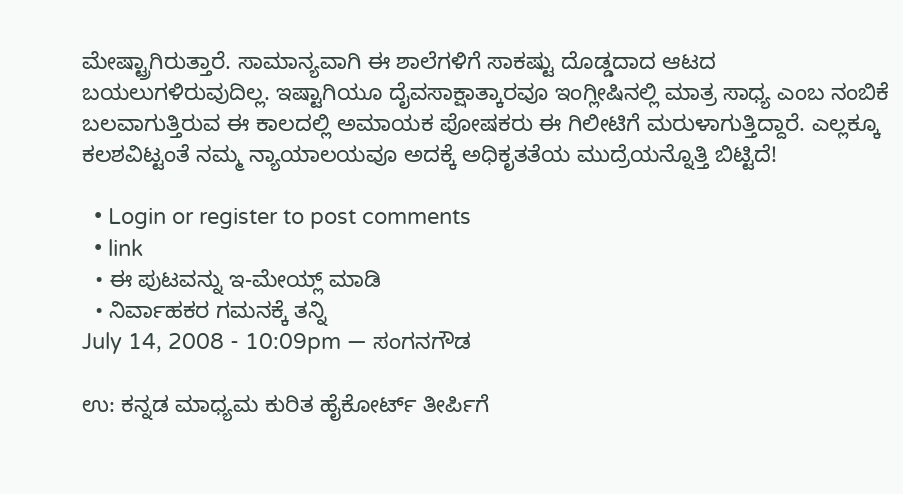ಮೇಷ್ಟ್ರಾಗಿರುತ್ತಾರೆ. ಸಾಮಾನ್ಯವಾಗಿ ಈ ಶಾಲೆಗಳಿಗೆ ಸಾಕಷ್ಟು ದೊಡ್ಡದಾದ ಆಟದ ಬಯಲುಗಳಿರುವುದಿಲ್ಲ. ಇಷ್ಟಾಗಿಯೂ ದೈವಸಾಕ್ಷಾತ್ಕಾರವೂ ಇಂಗ್ಲೀಷಿನಲ್ಲಿ ಮಾತ್ರ ಸಾಧ್ಯ ಎಂಬ ನಂಬಿಕೆ ಬಲವಾಗುತ್ತಿರುವ ಈ ಕಾಲದಲ್ಲಿ ಅಮಾಯಕ ಪೋಷಕರು ಈ ಗಿಲೀಟಿಗೆ ಮರುಳಾಗುತ್ತಿದ್ದಾರೆ. ಎಲ್ಲಕ್ಕೂ ಕಲಶವಿಟ್ಟಂತೆ ನಮ್ಮ ನ್ಯಾಯಾಲಯವೂ ಅದಕ್ಕೆ ಅಧಿಕೃತತೆಯ ಮುದ್ರೆಯನ್ನೊತ್ತಿ ಬಿಟ್ಟಿದೆ!

  • Login or register to post comments
  • link
  • ಈ ಪುಟವನ್ನು ಇ-ಮೇಯ್ಲ್ ಮಾಡಿ
  • ನಿರ್ವಾಹಕರ ಗಮನಕ್ಕೆ ತನ್ನಿ
July 14, 2008 - 10:09pm — ಸಂಗನಗೌಡ

ಉ: ಕನ್ನಡ ಮಾಧ್ಯಮ ಕುರಿತ ಹೈಕೋರ್ಟ್ ತೀ‌ರ್ಪಿಗೆ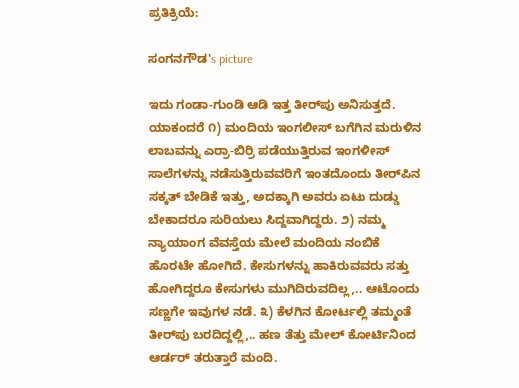ಪ್ರತಿಕ್ರಿಯೆ:

ಸಂಗನಗೌಡ's picture

ಇದು ಗಂಡಾ-ಗುಂಡಿ ಆಡಿ ಇತ್ತ ತೀರ್‌ಪು ಅನಿಸುತ್ತದೆ. ಯಾಕಂದರೆ ೧) ಮಂದಿಯ ಇಂಗಲೀಸ್ ಬಗೆಗಿನ ಮರುಳಿನ ಲಾಬವನ್ನು ಎರ್ರಾ-ಬಿರ್ರಿ ಪಡೆಯುತ್ತಿರುವ ಇಂಗಳೀಸ್ ಸಾಲೆಗಳನ್ನು ನಡೆಸುತ್ತಿರುವವರಿಗೆ ಇಂತದೊಂದು ತೀರ್‌ಪಿನ ಸಕ್ಕತ್ ಬೇಡಿಕೆ ಇತ್ತು, ಅದಕ್ಕಾಗಿ ಅವರು ಏಟು ದುಡ್ಡು ಬೇಕಾದರೂ ಸುರಿಯಲು ಸಿದ್ದವಾಗಿದ್ದರು. ೨) ನಮ್ಮ ನ್ಯಾಯಾಂಗ ವೆವಸ್ತೆಯ ಮೇಲೆ ಮಂದಿಯ ನಂಬಿಕೆ ಹೊರಟೇ ಹೋಗಿದೆ. ಕೇಸುಗಳನ್ನು ಹಾಕಿರುವವರು ಸತ್ತು ಹೋಗಿದ್ದರೂ ಕೇಸುಗಳು ಮುಗಿದಿರುವದಿಲ್ಲ,.. ಆಟೊಂದು ಸಣ್ಣಗೇ ಇವುಗಳ ನಡೆ. ೩) ಕೆಳಗಿನ ಕೋರ್ಟಲ್ಲಿ ತಮ್ಮಂತೆ ತೀರ್‌ಪು ಬರದಿದ್ದಲ್ಲಿ,.. ಹಣ ತೆತ್ತು ಮೇಲ್ ಕೋರ್ಟಿನಿಂದ ಆರ್ಡರ್ ತರುತ್ತಾರೆ ಮಂದಿ.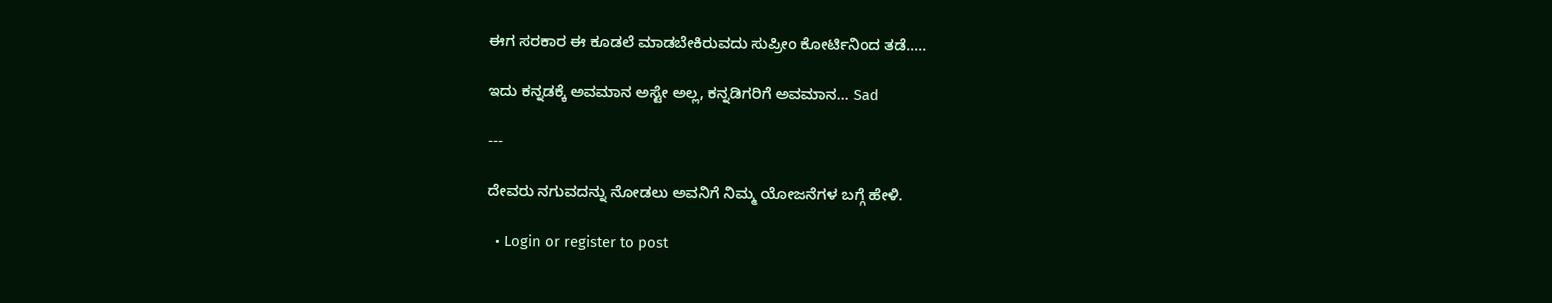ಈಗ ಸರಕಾರ ಈ ಕೂಡಲೆ ಮಾಡಬೇಕಿರುವದು ಸುಪ್ರೀಂ ಕೋರ್ಟಿನಿಂದ ತಡೆ.....

ಇದು ಕನ್ನಡಕ್ಕೆ ಅವಮಾನ ಅಸ್ಟೇ ಅಲ್ಲ, ಕನ್ನಡಿಗರಿಗೆ ಅವಮಾನ... Sad

---

ದೇವರು ನಗುವದನ್ನು ನೋಡಲು ಅವನಿಗೆ ನಿಮ್ಮ ಯೋಜನೆಗಳ ಬಗ್ಗೆ ಹೇಳಿ.

  • Login or register to post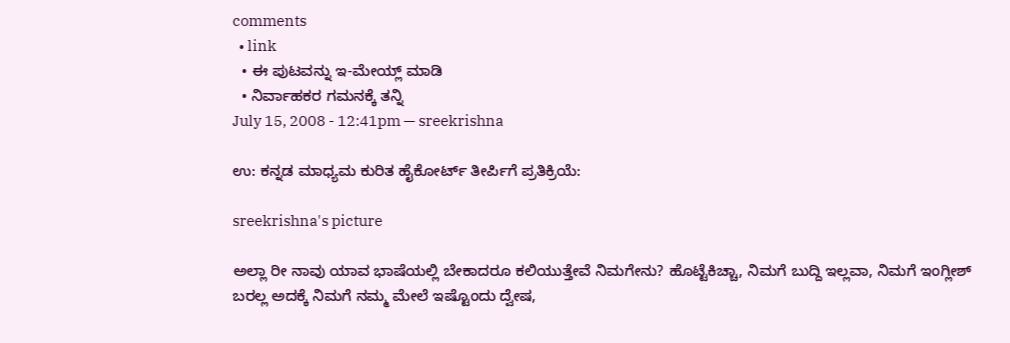comments
  • link
  • ಈ ಪುಟವನ್ನು ಇ-ಮೇಯ್ಲ್ ಮಾಡಿ
  • ನಿರ್ವಾಹಕರ ಗಮನಕ್ಕೆ ತನ್ನಿ
July 15, 2008 - 12:41pm — sreekrishna

ಉ: ಕನ್ನಡ ಮಾಧ್ಯಮ ಕುರಿತ ಹೈಕೋರ್ಟ್ ತೀ‌ರ್ಪಿಗೆ ಪ್ರತಿಕ್ರಿಯೆ:

sreekrishna's picture

ಅಲ್ಲಾ ರೀ ನಾವು ಯಾವ ಭಾಷೆಯಲ್ಲಿ ಬೇಕಾದರೂ ಕಲಿಯುತ್ತೇವೆ ನಿಮಗೇನು? ಹೊಟ್ಟೆಕಿಚ್ಚಾ, ನಿಮಗೆ ಬುದ್ದಿ ಇಲ್ಲವಾ, ನಿಮಗೆ ಇಂಗ್ಲೀಶ್ ಬರಲ್ಲ ಅದಕ್ಕೆ ನಿಮಗೆ ನಮ್ಮ ಮೇಲೆ ಇಷ್ಟೊಂದು ದ್ವೇಷ,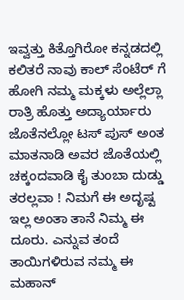ಇವ್ವತ್ತು ಕಿತ್ತೊಗಿರೋ ಕನ್ನಡದಲ್ಲಿ ಕಲಿತರೆ ನಾವು ಕಾಲ್ ಸೆಂಟೆರ್ ಗೆ ಹೋಗಿ ನಮ್ಮ ಮಕ್ಕಳು ಅಲ್ಲೆಲ್ಲಾ ರಾತ್ರಿ ಹೊತ್ತು ಅದ್ಯಾರ್ಯಾರು ಜೊತೆನಲ್ಲೋ ಟಸ್ ಪುಸ್ ಅಂತ ಮಾತನಾಡಿ ಅವರ ಜೊತೆಯಲ್ಲಿ ಚಕ್ಕಂದವಾಡಿ ಕೈ ತುಂಬಾ ದುಡ್ಡು ತರಲ್ಲವಾ ! ನಿಮಗೆ ಈ ಅದೃಷ್ಟ ಇಲ್ಲ ಅಂತಾ ತಾನೆ ನಿಮ್ಮ ಈ ದೂರು. ಎನ್ನುವ ತಂದೆ ತಾಯಿಗಳಿರುವ ನಮ್ಮ ಈ ಮಹಾನ್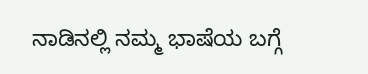ನಾಡಿನಲ್ಲಿ ನಮ್ಮ ಭಾಷೆಯ ಬಗ್ಗೆ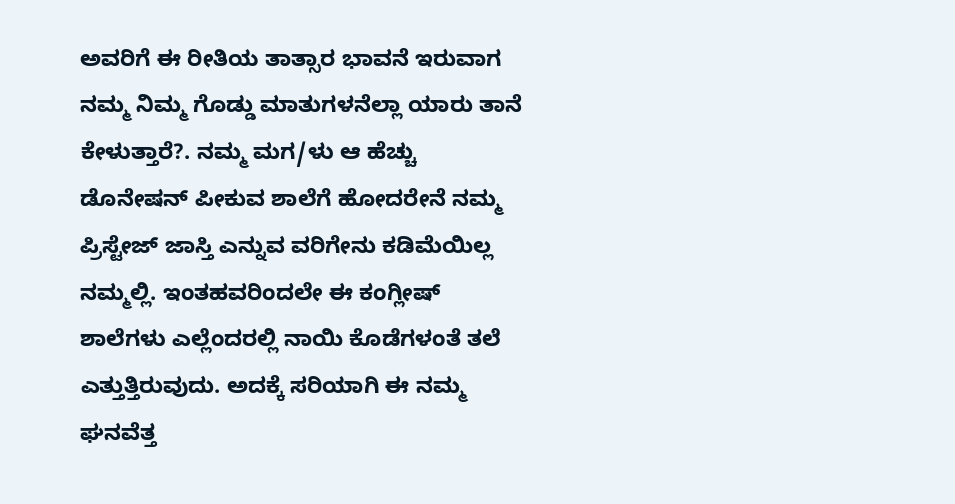ಅವರಿಗೆ ಈ ರೀತಿಯ ತಾತ್ಸಾರ ಭಾವನೆ ಇರುವಾಗ ನಮ್ಮ ನಿಮ್ಮ ಗೊಡ್ಡು ಮಾತುಗಳನೆಲ್ಲಾ ಯಾರು ತಾನೆ ಕೇಳುತ್ತಾರೆ?. ನಮ್ಮ ಮಗ/ಳು ಆ ಹೆಚ್ಚು ಡೊನೇಷನ್ ಪೀಕುವ ಶಾಲೆಗೆ ಹೋದರೇನೆ ನಮ್ಮ ಪ್ರಿಸ್ಟೇಜ್ ಜಾಸ್ತಿ ಎನ್ನುವ ವರಿಗೇನು ಕಡಿಮೆಯಿಲ್ಲ ನಮ್ಮಲ್ಲಿ. ಇಂತಹವರಿಂದಲೇ ಈ ಕಂಗ್ಲೀಷ್ ಶಾಲೆಗಳು ಎಲ್ಲೆಂದರಲ್ಲಿ ನಾಯಿ ಕೊಡೆಗಳಂತೆ ತಲೆ ಎತ್ತುತ್ತಿರುವುದು. ಅದಕ್ಕೆ ಸರಿಯಾಗಿ ಈ ನಮ್ಮ ಘನವೆತ್ತ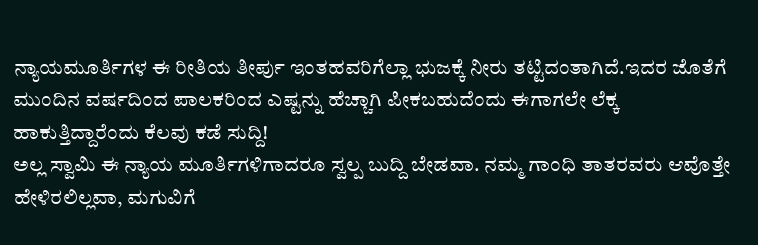ನ್ಯಾಯಮೂರ್ತಿಗಳ ಈ ರೀತಿಯ ತೀರ್ಪು ಇಂತಹವರಿಗೆಲ್ಲಾ ಭುಜಕ್ಕೆ ನೀರು ತಟ್ಟಿದಂತಾಗಿದೆ.ಇದರ ಜೊತೆಗೆ ಮುಂದಿನ ವರ್ಷದಿಂದ ಪಾಲಕರಿಂದ ಎಷ್ಟನ್ನು ಹೆಚ್ಚಾಗಿ ಪೀಕಬಹುದೆಂದು ಈಗಾಗಲೇ ಲೆಕ್ಕ ಹಾಕುತ್ತಿದ್ದಾರೆಂದು ಕೆಲವು ಕಡೆ ಸುದ್ದಿ!
ಅಲ್ಲ ಸ್ವಾಮಿ ಈ ನ್ಯಾಯ ಮೂರ್ತಿಗಳಿಗಾದರೂ ಸ್ವಲ್ಪ ಬುದ್ದಿ ಬೇಡವಾ. ನಮ್ಮ ಗಾಂಧಿ ತಾತರವರು ಆವೊತ್ತೇ ಹೇಳಿರಲಿಲ್ಲವಾ, ಮಗುವಿಗೆ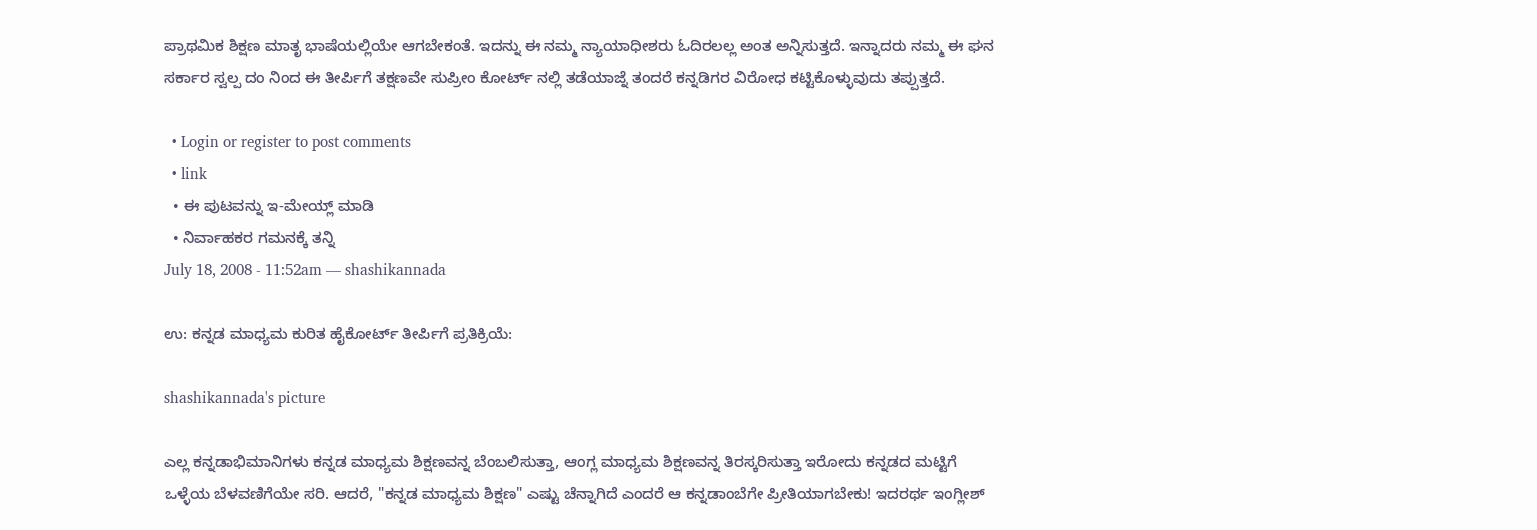ಪ್ರಾಥಮಿಕ ಶಿಕ್ಷಣ ಮಾತೃ ಭಾಷೆಯಲ್ಲಿಯೇ ಆಗಬೇಕಂತೆ. ಇದನ್ನು ಈ ನಮ್ಮ ನ್ಯಾಯಾಧೀಶರು ಓದಿರಲಲ್ಲ ಅಂತ ಅನ್ನಿಸುತ್ತದೆ. ಇನ್ನಾದರು ನಮ್ಮ ಈ ಘನ ಸರ್ಕಾರ ಸ್ವಲ್ಪ ದಂ ನಿಂದ ಈ ತೀರ್ಪಿಗೆ ತಕ್ಷಣವೇ ಸುಪ್ರೀಂ ಕೋರ್ಟ್ ನಲ್ಲಿ ತಡೆಯಾಜ್ನೆ ತಂದರೆ ಕನ್ನಡಿಗರ ವಿರೋಧ ಕಟ್ಟಿಕೊಳ್ಳುವುದು ತಪ್ಪುತ್ತದೆ.

  • Login or register to post comments
  • link
  • ಈ ಪುಟವನ್ನು ಇ-ಮೇಯ್ಲ್ ಮಾಡಿ
  • ನಿರ್ವಾಹಕರ ಗಮನಕ್ಕೆ ತನ್ನಿ
July 18, 2008 - 11:52am — shashikannada

ಉ: ಕನ್ನಡ ಮಾಧ್ಯಮ ಕುರಿತ ಹೈಕೋರ್ಟ್ ತೀ‌ರ್ಪಿಗೆ ಪ್ರತಿಕ್ರಿಯೆ:

shashikannada's picture

ಎಲ್ಲ ಕನ್ನಡಾಭಿಮಾನಿಗಳು ಕನ್ನಡ ಮಾಧ್ಯಮ ಶಿಕ್ಷಣವನ್ನ ಬೆಂಬಲಿಸುತ್ತಾ, ಆಂಗ್ಲ ಮಾಧ್ಯಮ ಶಿಕ್ಷಣವನ್ನ ತಿರಸ್ಕರಿಸುತ್ತಾ ಇರೋದು ಕನ್ನಡದ ಮಟ್ಟಿಗೆ ಒಳ್ಳೆಯ ಬೆಳವಣಿಗೆಯೇ ಸರಿ. ಆದರೆ, "ಕನ್ನಡ ಮಾಧ್ಯಮ ಶಿಕ್ಷಣ" ಎಷ್ಟು ಚೆನ್ನಾಗಿದೆ ಎಂದರೆ ಆ ಕನ್ನಡಾಂಬೆಗೇ ಪ್ರೀತಿಯಾಗಬೇಕು! ಇದರರ್ಥ ಇಂಗ್ಲೀಶ್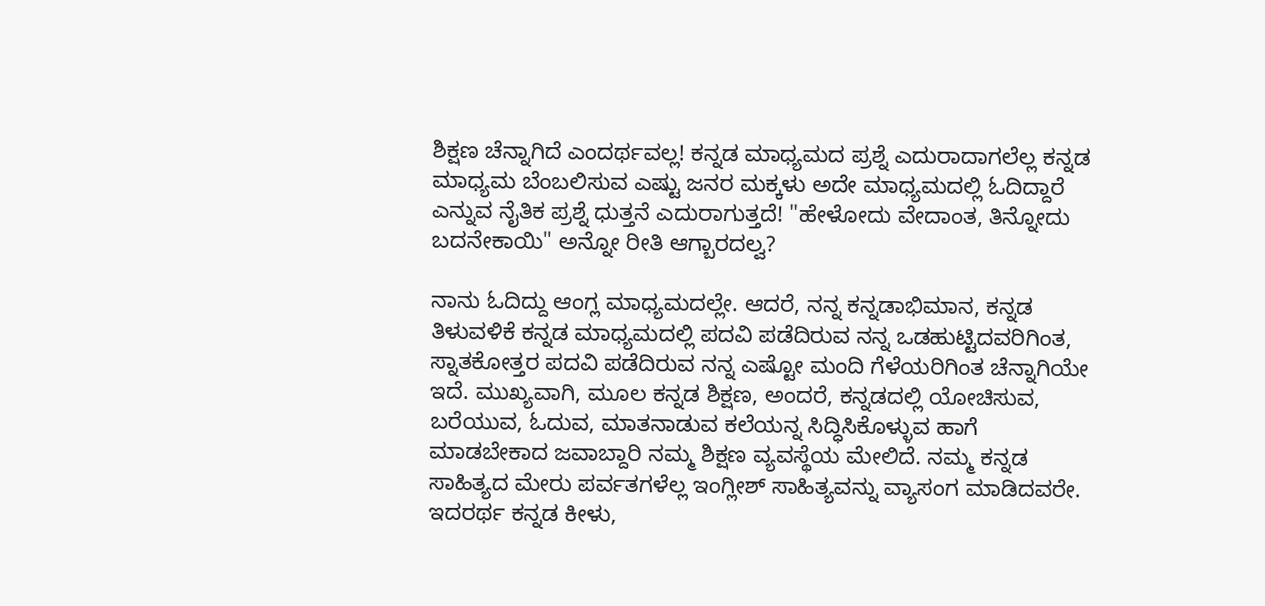ಶಿಕ್ಷಣ ಚೆನ್ನಾಗಿದೆ ಎಂದರ್ಥವಲ್ಲ! ಕನ್ನಡ ಮಾಧ್ಯಮದ ಪ್ರಶ್ನೆ ಎದುರಾದಾಗಲೆಲ್ಲ ಕನ್ನಡ ಮಾಧ್ಯಮ ಬೆಂಬಲಿಸುವ ಎಷ್ಟು ಜನರ ಮಕ್ಕಳು ಅದೇ ಮಾಧ್ಯಮದಲ್ಲಿ ಓದಿದ್ದಾರೆ ಎನ್ನುವ ನೈತಿಕ ಪ್ರಶ್ನೆ ಧುತ್ತನೆ ಎದುರಾಗುತ್ತದೆ! "ಹೇಳೋದು ವೇದಾಂತ, ತಿನ್ನೋದು ಬದನೇಕಾಯಿ" ಅನ್ನೋ ರೀತಿ ಆಗ್ಬಾರದಲ್ವ?

ನಾನು ಓದಿದ್ದು ಆಂಗ್ಲ ಮಾಧ್ಯಮದಲ್ಲೇ. ಆದರೆ, ನನ್ನ ಕನ್ನಡಾಭಿಮಾನ, ಕನ್ನಡ ತಿಳುವಳಿಕೆ ಕನ್ನಡ ಮಾಧ್ಯಮದಲ್ಲಿ ಪದವಿ ಪಡೆದಿರುವ ನನ್ನ ಒಡಹುಟ್ಟಿದವರಿಗಿಂತ, ಸ್ನಾತಕೋತ್ತರ ಪದವಿ ಪಡೆದಿರುವ ನನ್ನ ಎಷ್ಟೋ ಮಂದಿ ಗೆಳೆಯರಿಗಿಂತ ಚೆನ್ನಾಗಿಯೇ ಇದೆ. ಮುಖ್ಯವಾಗಿ, ಮೂಲ ಕನ್ನಡ ಶಿಕ್ಷಣ, ಅಂದರೆ, ಕನ್ನಡದಲ್ಲಿ ಯೋಚಿಸುವ, ಬರೆಯುವ, ಓದುವ, ಮಾತನಾಡುವ ಕಲೆಯನ್ನ ಸಿದ್ಧಿಸಿಕೊಳ್ಳುವ ಹಾಗೆ ಮಾಡಬೇಕಾದ ಜವಾಬ್ದಾರಿ ನಮ್ಮ ಶಿಕ್ಷಣ ವ್ಯವಸ್ಥೆಯ ಮೇಲಿದೆ. ನಮ್ಮ ಕನ್ನಡ ಸಾಹಿತ್ಯದ ಮೇರು ಪರ್ವತಗಳೆಲ್ಲ ಇಂಗ್ಲೀಶ್ ಸಾಹಿತ್ಯವನ್ನು ವ್ಯಾಸಂಗ ಮಾಡಿದವರೇ. ಇದರರ್ಥ ಕನ್ನಡ ಕೀಳು,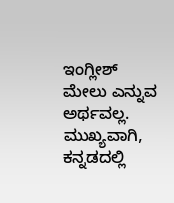ಇಂಗ್ಲೀಶ್ ಮೇಲು ಎನ್ನುವ ಅರ್ಥವಲ್ಲ. ಮುಖ್ಯವಾಗಿ, ಕನ್ನಡದಲ್ಲಿ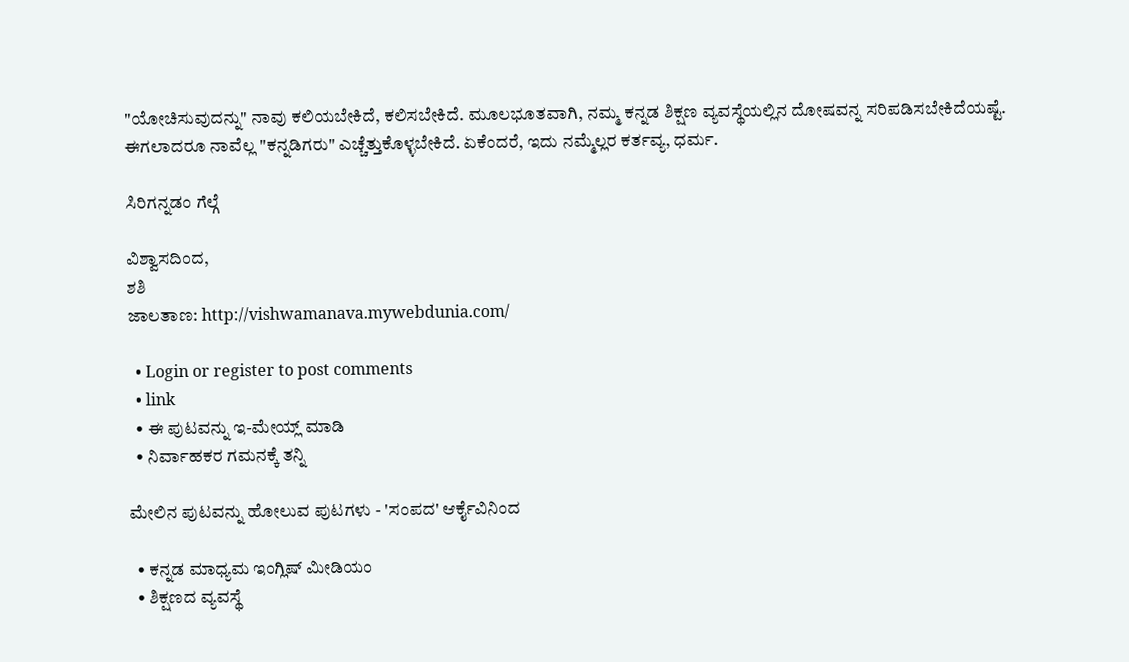"ಯೋಚಿಸುವುದನ್ನು" ನಾವು ಕಲಿಯಬೇಕಿದೆ, ಕಲಿಸಬೇಕಿದೆ. ಮೂಲಭೂತವಾಗಿ, ನಮ್ಮ ಕನ್ನಡ ಶಿಕ್ಷಣ ವ್ಯವಸ್ಥೆಯಲ್ಲಿನ ದೋಷವನ್ನ ಸರಿಪಡಿಸಬೇಕಿದೆಯಷ್ಟೆ. ಈಗಲಾದರೂ ನಾವೆಲ್ಲ "ಕನ್ನಡಿಗರು" ಎಚ್ಚೆತ್ತುಕೊಳ್ಳಬೇಕಿದೆ. ಏಕೆಂದರೆ, ಇದು ನಮ್ಮೆಲ್ಲರ ಕರ್ತವ್ಯ, ಧರ್ಮ.

ಸಿರಿಗನ್ನಡಂ ಗೆಲ್ಗೆ

ವಿಶ್ವಾಸದಿಂದ,
ಶಶಿ
ಜಾಲತಾಣ: http://vishwamanava.mywebdunia.com/

  • Login or register to post comments
  • link
  • ಈ ಪುಟವನ್ನು ಇ-ಮೇಯ್ಲ್ ಮಾಡಿ
  • ನಿರ್ವಾಹಕರ ಗಮನಕ್ಕೆ ತನ್ನಿ

ಮೇಲಿನ ಪುಟವನ್ನು ಹೋಲುವ ಪುಟಗಳು - 'ಸಂಪದ' ಆರ್ಕೈವಿನಿಂದ

  • ಕನ್ನಡ ಮಾಧ್ಯಮ ಇಂಗ್ಲಿಷ್ ಮೀಡಿಯಂ
  • ಶಿಕ್ಷಣದ ವ್ಯವಸ್ಥೆ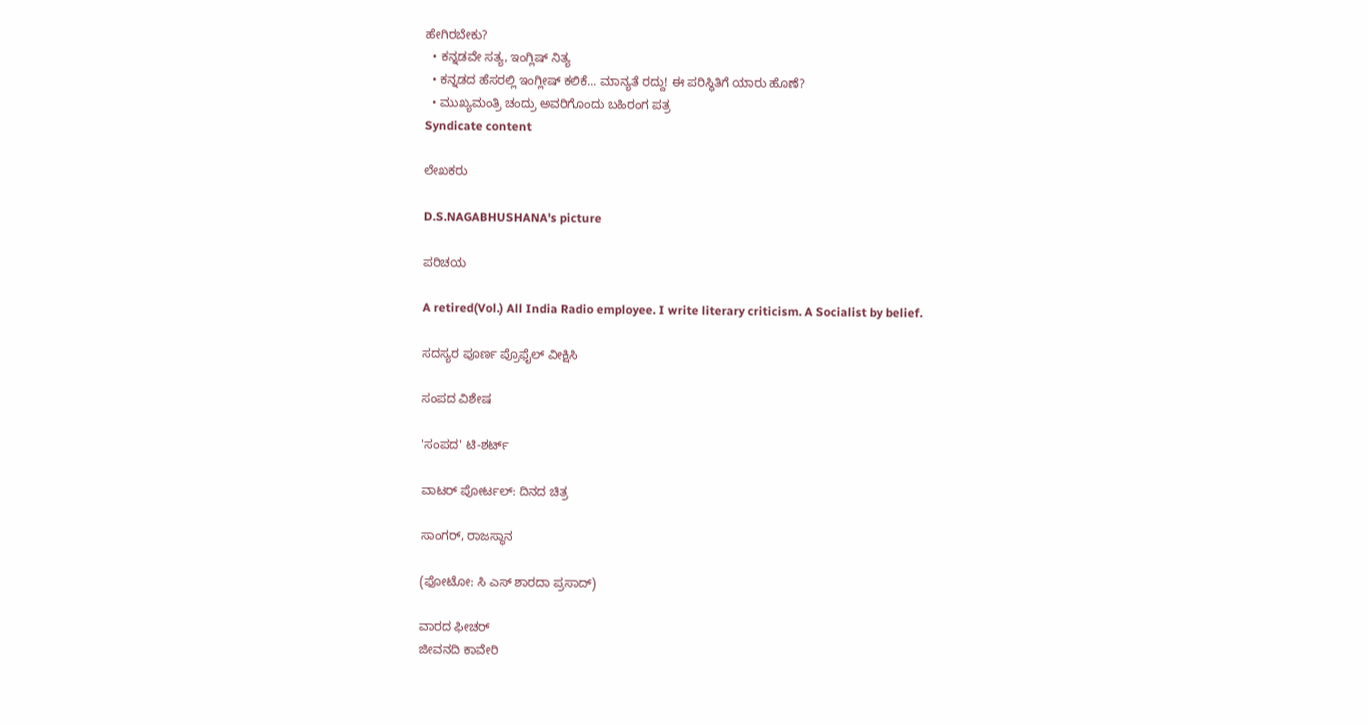ಹೇಗಿರಬೇಕು?
  • ಕನ್ನಡವೇ ಸತ್ಯ, ಇಂಗ್ಲಿಷ್ ನಿತ್ಯ
  • ಕನ್ನಡದ ಹೆಸರಲ್ಲಿ ಇಂಗ್ಲೀಷ್ ಕಲಿಕೆ... ಮಾನ್ಯತೆ ರದ್ದು! ಈ ಪರಿಸ್ಥಿತಿಗೆ ಯಾರು ಹೊಣೆ?
  • ಮುಖ್ಯಮಂತ್ರಿ ಚಂದ್ರು ಅವರಿಗೊಂದು ಬಹಿರಂಗ ಪತ್ರ
Syndicate content

ಲೇಖಕರು

D.S.NAGABHUSHANA's picture

ಪರಿಚಯ

A retired(Vol.) All India Radio employee. I write literary criticism. A Socialist by belief.

ಸದಸ್ಯರ ಪೂರ್ಣ ಪ್ರೊಫೈಲ್ ವೀಕ್ಷಿಸಿ

ಸಂಪದ ವಿಶೇಷ

'ಸಂಪದ' ಟಿ-ಶರ್ಟ್

ವಾಟರ್ ಪೋರ್ಟಲ್: ದಿನದ ಚಿತ್ರ

ಸಾಂಗರ್, ರಾಜಸ್ಥಾನ

(ಫೋಟೋ: ಸಿ ಎಸ್ ಶಾರದಾ ಪ್ರಸಾದ್)

ವಾರದ ಫೀಚರ್
ಜೀವನದಿ ಕಾವೇರಿ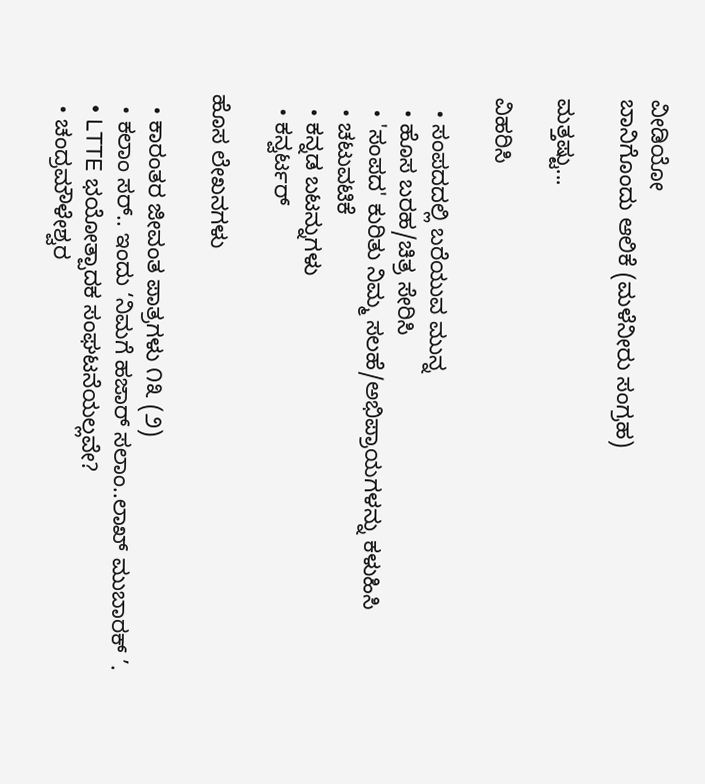ವೀಡಿಯೋ
ಬಾನಿಗೊಂದು ಆಲಿಕೆ (ಮಳೆನೀರು ಸಂಗ್ರಹ)

ಮತ್ತಷ್ಟು...

ವಿಹರಿಸಿ

  • ಸಂಪದದಲ್ಲಿ ಬರೆಯುವ ಮುನ್ನ
  • ಹೊಸ ಬರಹ/ಚಿತ್ರ ಸೇರಿಸಿ
  • 'ಸಂಪದ' ಕುರಿತು ನಿಮ್ಮ ಸಲಹೆ/ಅಭಿಪ್ರಾಯಗಳನ್ನು ಕಳುಹಿಸಿ
  • ಚಟುವಟಿಕೆ
  • ಕನ್ನಡ ಬಟನ್ನುಗಳು
  • ಕನ್ವರ್ಟರ್

ಹೊಸ ಲೇಖನಗಳು

  • ಕಾರಂತರ ಜೀವಂತ ಪಾತ್ರಗಳು ೧೩ (೨)
  • ಕಲಾಂ ಸರ್.. ಇಂದು ‘ನಿಮಗೆ ಹಜಾರ್ ಸಲಾಂ..ಲಾಖ್ ಮುಬಾರಕ್ ’.
  • LTTE ಭಯೋತ್ಪಾದಕ ಸಂಘಟನೆಯಲ್ಲವೇ?
  • ಚಂದ್ರಮೌಳೇಶ್ವರ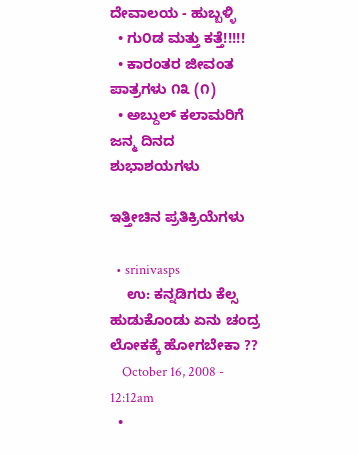ದೇವಾಲಯ - ಹುಬ್ಬಳ್ಳಿ
  • ಗು೦ಡ ಮತ್ತು ಕತ್ತೆ!!!!!
  • ಕಾರಂತರ ಜೀವಂತ ಪಾತ್ರಗಳು ೧೩ (೧)
  • ಅಬ್ದುಲ್ ಕಲಾಮರಿಗೆ ಜನ್ಮ ದಿನದ ಶುಭಾಶಯಗಳು

ಇತ್ತೀಚಿನ ಪ್ರತಿಕ್ರಿಯೆಗಳು

  • srinivasps
    ಉ: ಕನ್ನಡಿಗರು ಕೆಲ್ಸ ಹುಡುಕೊಂಡು ಏನು ಚಂದ್ರ ಲೋಕಕ್ಕೆ ಹೋಗಬೇಕಾ ??
    October 16, 2008 - 12:12am
  •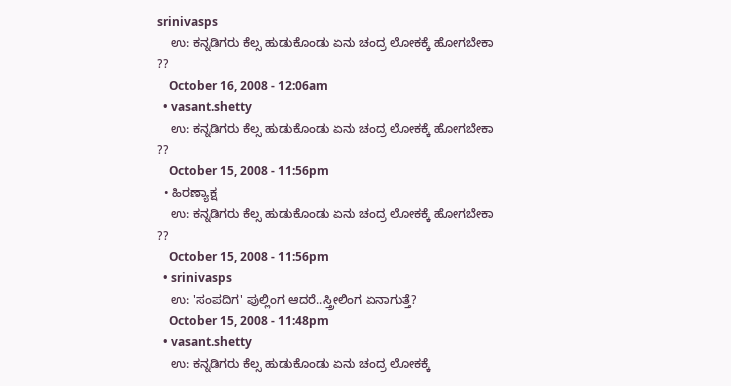srinivasps
    ಉ: ಕನ್ನಡಿಗರು ಕೆಲ್ಸ ಹುಡುಕೊಂಡು ಏನು ಚಂದ್ರ ಲೋಕಕ್ಕೆ ಹೋಗಬೇಕಾ ??
    October 16, 2008 - 12:06am
  • vasant.shetty
    ಉ: ಕನ್ನಡಿಗರು ಕೆಲ್ಸ ಹುಡುಕೊಂಡು ಏನು ಚಂದ್ರ ಲೋಕಕ್ಕೆ ಹೋಗಬೇಕಾ ??
    October 15, 2008 - 11:56pm
  • ಹಿರಣ್ಯಾಕ್ಷ
    ಉ: ಕನ್ನಡಿಗರು ಕೆಲ್ಸ ಹುಡುಕೊಂಡು ಏನು ಚಂದ್ರ ಲೋಕಕ್ಕೆ ಹೋಗಬೇಕಾ ??
    October 15, 2008 - 11:56pm
  • srinivasps
    ಉ: 'ಸಂಪದಿಗ' ಪುಲ್ಲಿಂಗ ಆದರೆ..ಸ್ತ್ರೀಲಿಂಗ ಏನಾಗುತ್ತೆ?
    October 15, 2008 - 11:48pm
  • vasant.shetty
    ಉ: ಕನ್ನಡಿಗರು ಕೆಲ್ಸ ಹುಡುಕೊಂಡು ಏನು ಚಂದ್ರ ಲೋಕಕ್ಕೆ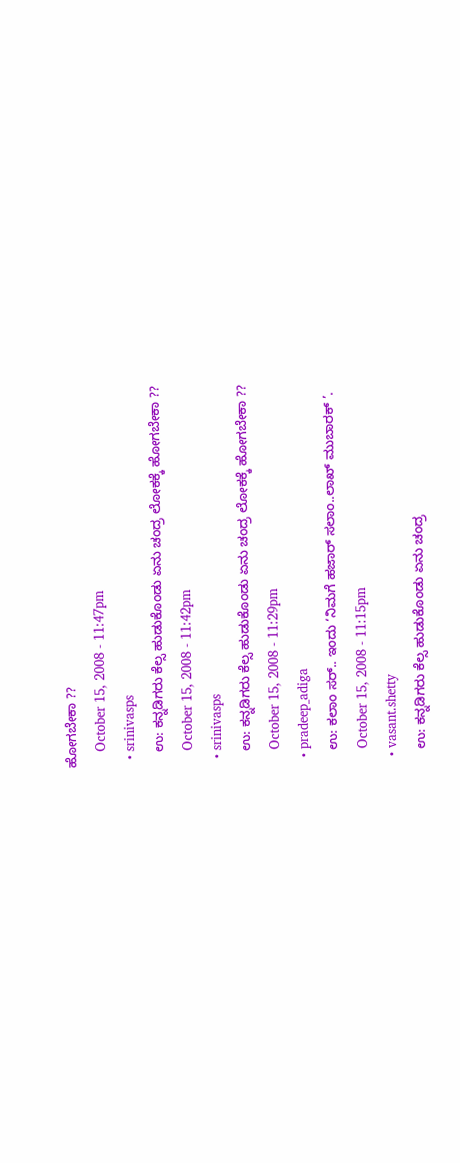ಹೋಗಬೇಕಾ ??
    October 15, 2008 - 11:47pm
  • srinivasps
    ಉ: ಕನ್ನಡಿಗರು ಕೆಲ್ಸ ಹುಡುಕೊಂಡು ಏನು ಚಂದ್ರ ಲೋಕಕ್ಕೆ ಹೋಗಬೇಕಾ ??
    October 15, 2008 - 11:42pm
  • srinivasps
    ಉ: ಕನ್ನಡಿಗರು ಕೆಲ್ಸ ಹುಡುಕೊಂಡು ಏನು ಚಂದ್ರ ಲೋಕಕ್ಕೆ ಹೋಗಬೇಕಾ ??
    October 15, 2008 - 11:29pm
  • pradeep_adiga
    ಉ: ಕಲಾಂ ಸರ್.. ಇಂದು ‘ನಿಮಗೆ ಹಜಾರ್ ಸಲಾಂ..ಲಾಖ್ ಮುಬಾರಕ್ ’.
    October 15, 2008 - 11:15pm
  • vasant.shetty
    ಉ: ಕನ್ನಡಿಗರು ಕೆಲ್ಸ ಹುಡುಕೊಂಡು ಏನು ಚಂದ್ರ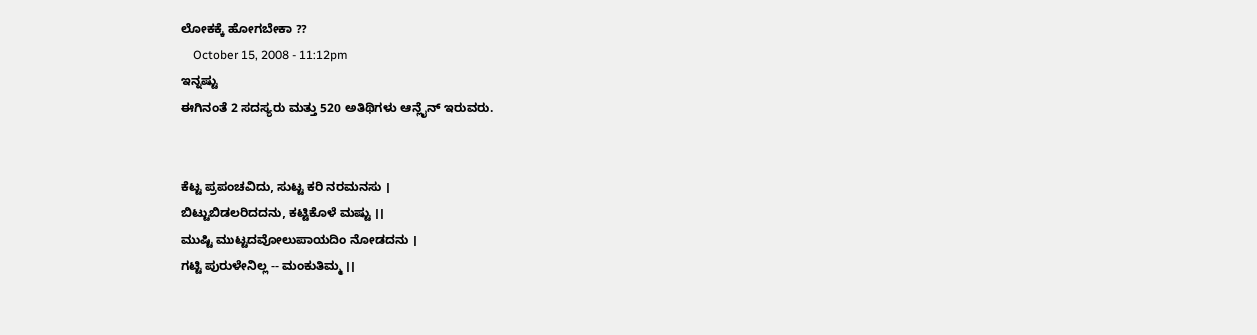ಲೋಕಕ್ಕೆ ಹೋಗಬೇಕಾ ??
    October 15, 2008 - 11:12pm
ಇನ್ನಷ್ಟು
ಈಗಿನಂತೆ 2 ಸದಸ್ಯರು ಮತ್ತು 520 ಅತಿಥಿಗಳು ಆನ್ಲೈನ್ ಇರುವರು.


ಕೆಟ್ಟ ಪ್ರಪಂಚವಿದು, ಸುಟ್ಟ ಕರಿ ನರಮನಸು ।
ಬಿಟ್ಟುಬಿಡಲರಿದದನು, ಕಟ್ಟಿಕೊಳೆ ಮಷ್ಟು ।।
ಮುಷ್ಟಿ ಮುಟ್ಟದವೋಲುಪಾಯದಿಂ ನೋಡದನು ।
ಗಟ್ಟಿ ಪುರುಳೇನಿಲ್ಲ -- ಮಂಕುತಿಮ್ಮ ।।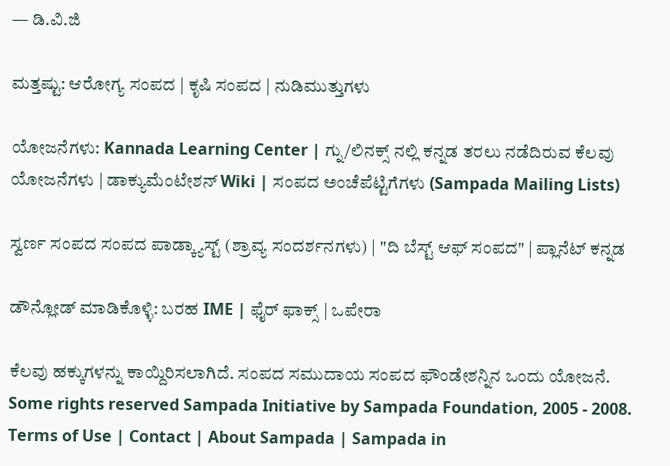— ಡಿ.ವಿ.ಜಿ

ಮತ್ತಷ್ಟು: ಆರೋಗ್ಯ ಸಂಪದ | ಕೃಷಿ ಸಂಪದ | ನುಡಿಮುತ್ತುಗಳು

ಯೋಜನೆಗಳು: Kannada Learning Center | ಗ್ನು/ಲಿನಕ್ಸ್ ನಲ್ಲಿ ಕನ್ನಡ ತರಲು ನಡೆದಿರುವ ಕೆಲವು ಯೋಜನೆಗಳು | ಡಾಕ್ಯುಮೆಂಟೇಶನ್ Wiki | ಸಂಪದ ಅಂಚೆಪೆಟ್ಟಿಗೆಗಳು (Sampada Mailing Lists)

ಸ್ವರ್ಣ ಸಂಪದ ಸಂಪದ ಪಾಡ್ಕ್ಯಾಸ್ಟ್ (ಶ್ರಾವ್ಯ ಸಂದರ್ಶನಗಳು) | "ದಿ ಬೆಸ್ಟ್ ಆಫ್ ಸಂಪದ" | ಪ್ಲಾನೆಟ್ ಕನ್ನಡ

ಡೌನ್ಲೋಡ್ ಮಾಡಿಕೊಳ್ಳಿ: ಬರಹ IME | ಫೈರ್ ಫಾಕ್ಸ್ | ಒಪೇರಾ

ಕೆಲವು ಹಕ್ಕುಗಳನ್ನು ಕಾಯ್ದಿರಿಸಲಾಗಿದೆ. ಸಂಪದ ಸಮುದಾಯ ಸಂಪದ ಫೌಂಡೇಶನ್ನಿನ ಒಂದು ಯೋಜನೆ.
Some rights reserved Sampada Initiative by Sampada Foundation, 2005 - 2008.
Terms of Use | Contact | About Sampada | Sampada in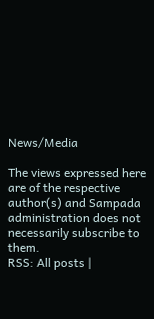News/Media

The views expressed here are of the respective author(s) and Sampada administration does not necessarily subscribe to them.
RSS: All posts |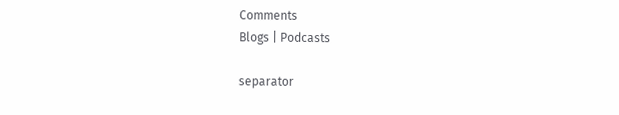Comments
Blogs | Podcasts

separator